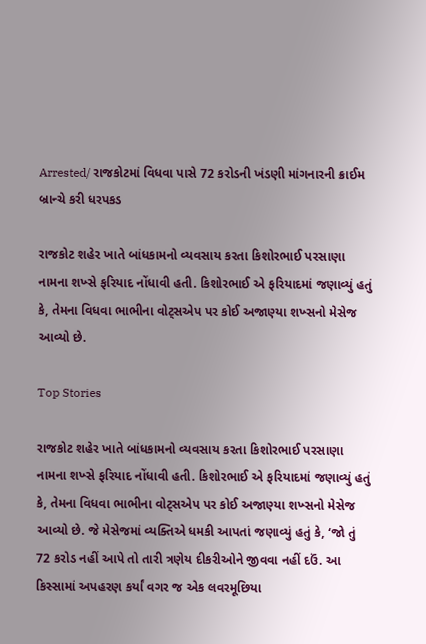Arrested/ રાજકોટમાં વિધવા પાસે 72 કરોડની ખંડણી માંગનારની ક્રાઈમ બ્રાન્ચે કરી ધરપકડ

રાજકોટ શહેર ખાતે બાંધકામનો વ્યવસાય કરતા કિશોરભાઈ પરસાણા નામના શખ્સે ફરિયાદ નોંધાવી હતી. કિશોરભાઈ એ ફરિયાદમાં જણાવ્યું હતું કે, તેમના વિધવા ભાભીના વોટ્સએપ પર કોઈ અજાણ્યા શખ્સનો મેસેજ આવ્યો છે.

Top Stories

રાજકોટ શહેર ખાતે બાંધકામનો વ્યવસાય કરતા કિશોરભાઈ પરસાણા નામના શખ્સે ફરિયાદ નોંધાવી હતી. કિશોરભાઈ એ ફરિયાદમાં જણાવ્યું હતું કે, તેમના વિધવા ભાભીના વોટ્સએપ પર કોઈ અજાણ્યા શખ્સનો મેસેજ આવ્યો છે. જે મેસેજમાં વ્યક્તિએ ધમકી આપતાં જણાવ્યું હતું કે, ‘જો તું 72 કરોડ નહીં આપે તો તારી ત્રણેય દીકરીઓને જીવવા નહીં દઉં. આ કિસ્સામાં અપહરણ કર્યાં વગર જ એક લવરમૂછિયા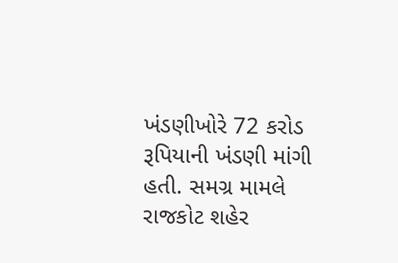ખંડણીખોરે 72 કરોડ રૂપિયાની ખંડણી માંગી હતી. સમગ્ર મામલે રાજકોટ શહેર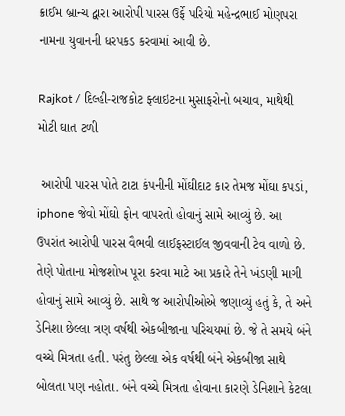ક્રાઈમ બ્રાન્ચ દ્વારા આરોપી પારસ ઉર્ફે પરિયો મહેન્દ્રભાઈ મોણપરા નામના યુવાનની ધરપકડ કરવામાં આવી છે.

Rajkot / દિલ્હી-રાજકોટ ફ્લાઇટના મુસાફરોનો બચાવ, માથેથી મોટી ઘાત ટળી

 આરોપી પારસ પોતે ટાટા કંપનીની મોંઘીદાટ કાર તેમજ મોંઘા કપડાં, iphone જેવો મોંઘો ફોન વાપરતો હોવાનું સામે આવ્યું છે. આ ઉપરાંત આરોપી પારસ વૈભવી લાઈફસ્ટાઈલ જીવવાની ટેવ વાળો છે. તેણે પોતાના મોજશોખ પૂરા કરવા માટે આ પ્રકારે તેને ખંડણી માગી હોવાનું સામે આવ્યું છે. સાથે જ આરોપીઓએ જણાવ્યું હતું કે, તે અને ડેનિશા છેલ્લા ત્રણ વર્ષથી એકબીજાના પરિચયમાં છે. જે તે સમયે બંને વચ્ચે મિત્રતા હતી. પરંતુ છેલ્લા એક વર્ષથી બંને એકબીજા સાથે બોલતા પણ નહોતા. બંને વચ્ચે મિત્રતા હોવાના કારણે ડેનિશાને કેટલા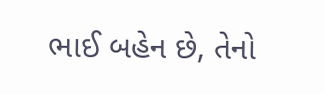ભાઈ બહેન છે, તેનો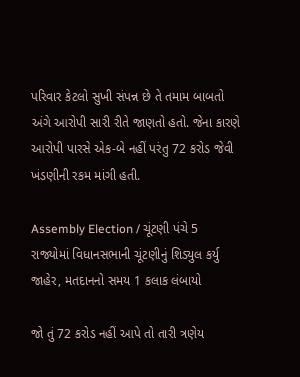પરિવાર કેટલો સુખી સંપન્ન છે તે તમામ બાબતો અંગે આરોપી સારી રીતે જાણતો હતો. જેના કારણે આરોપી પારસે એક-બે નહીં પરંતુ 72 કરોડ જેવી ખંડણીની રકમ માંગી હતી.

Assembly Election / ચૂંટણી પંચે 5 રાજ્યોમાં વિધાનસભાની ચૂંટણીનું શિડ્યુલ કર્યુ જાહેર, મતદાનનો સમય 1 કલાક લંબાયો

જો તું 72 કરોડ નહીં આપે તો તારી ત્રણેય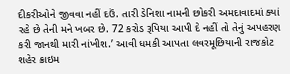દીકરીઓને જીવવા નહીં દઉં. તારી ડેનિશા નામની છોકરી અમદાવાદમાં ક્યાં રહે છે તેની મને ખબર છે. 72 કરોડ રૂપિયા આપી દે નહીં તો તેનું અપહરણ કરી જાનથી મારી નાંખીશ.’ આવી ધમકી આપતા લવરમૂછિયાની રાજકોટ શહેર ક્રાઇમ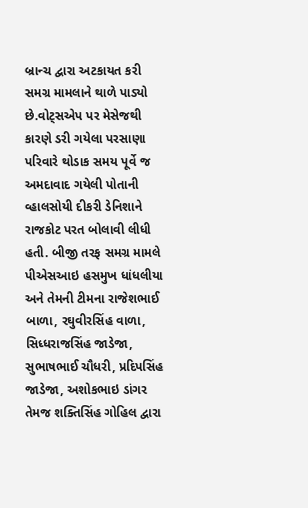બ્રાન્ચ દ્વારા અટકાયત કરી સમગ્ર મામલાને થાળે પાડ્યો છે.વોટ્સએપ પર મેસેજથી કારણે ડરી ગયેલા પરસાણા પરિવારે થોડાક સમય પૂર્વે જ અમદાવાદ ગયેલી પોતાની વ્હાલસોયી દીકરી ડેનિશાને રાજકોટ પરત બોલાવી લીધી હતી. બીજી તરફ સમગ્ર મામલે પીએસઆઇ હસમુખ ધાંધલીયા અને તેમની ટીમના રાજેશભાઈ બાળા, રઘુવીરસિંહ વાળા, સિધ્ધરાજસિંહ જાડેજા, સુભાષભાઈ ચૌધરી, પ્રદિપસિંહ જાડેજા, અશોકભાઇ ડાંગર તેમજ શક્તિસિંહ ગોહિલ દ્વારા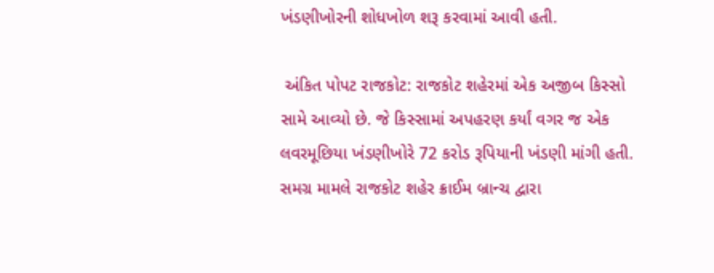ખંડણીખોરની શોધખોળ શરૂ કરવામાં આવી હતી.

 અંકિત પોપટ રાજકોટ: રાજકોટ શહેરમાં એક અજીબ કિસ્સો સામે આવ્યો છે. જે કિસ્સામાં અપહરણ કર્યાં વગર જ એક લવરમૂછિયા ખંડણીખોરે 72 કરોડ રૂપિયાની ખંડણી માંગી હતી. સમગ્ર મામલે રાજકોટ શહેર ક્રાઈમ બ્રાન્ચ દ્વારા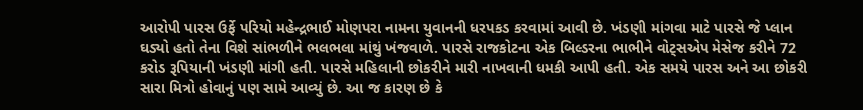આરોપી પારસ ઉર્ફે પરિયો મહેન્દ્રભાઈ મોણપરા નામના યુવાનની ધરપકડ કરવામાં આવી છે. ખંડણી માંગવા માટે પારસે જે પ્લાન ઘડ્યો હતો તેના વિશે સાંભળીને ભલભલા માંથું ખંજવાળે. પારસે રાજકોટના એક બિલ્ડરના ભાભીને વોટ્સએપ મેસેજ કરીને 72 કરોડ રૂપિયાની ખંડણી માંગી હતી. પારસે મહિલાની છોકરીને મારી નાખવાની ધમકી આપી હતી. એક સમયે પારસ અને આ છોકરી સારા મિત્રો હોવાનું પણ સામે આવ્યું છે. આ જ કારણ છે કે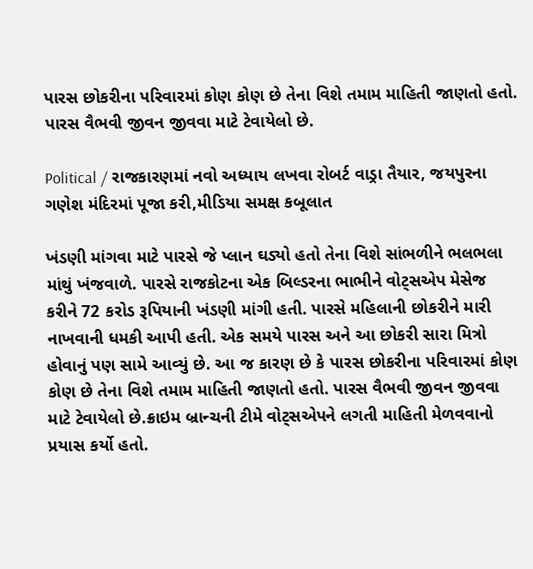પારસ છોકરીના પરિવારમાં કોણ કોણ છે તેના વિશે તમામ માહિતી જાણતો હતો. પારસ વૈભવી જીવન જીવવા માટે ટેવાયેલો છે.

Political / રાજકારણમાં નવો અધ્યાય લખવા રોબર્ટ વાડ્રા તૈયાર, જયપુરના ગણેશ મંદિરમાં પૂજા કરી,મીડિયા સમક્ષ કબૂલાત

ખંડણી માંગવા માટે પારસે જે પ્લાન ઘડ્યો હતો તેના વિશે સાંભળીને ભલભલા માંથું ખંજવાળે. પારસે રાજકોટના એક બિલ્ડરના ભાભીને વોટ્સએપ મેસેજ કરીને 72 કરોડ રૂપિયાની ખંડણી માંગી હતી. પારસે મહિલાની છોકરીને મારી નાખવાની ધમકી આપી હતી. એક સમયે પારસ અને આ છોકરી સારા મિત્રો હોવાનું પણ સામે આવ્યું છે. આ જ કારણ છે કે પારસ છોકરીના પરિવારમાં કોણ કોણ છે તેના વિશે તમામ માહિતી જાણતો હતો. પારસ વૈભવી જીવન જીવવા માટે ટેવાયેલો છે.ક્રાઇમ બ્રાન્ચની ટીમે વોટ્સએપને લગતી માહિતી મેળવવાનો પ્રયાસ કર્યો હતો.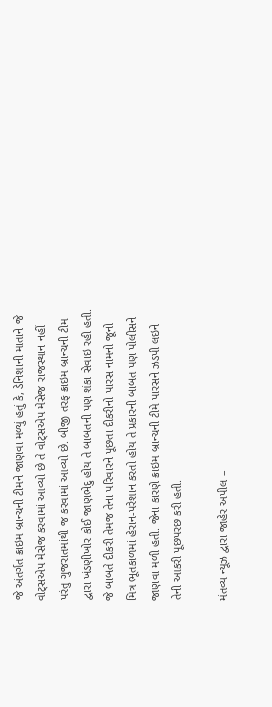જે અંતર્ગત ક્રાઇમ બ્રાન્ચની ટીમને જાણવા મળ્યું હતું કે, ડેનિશાની માતાને જે વોટ્સએપ મેસેજ કરવામાં આવ્યો છે તે વોટ્સએપ મેસેજ રાજસ્થાન નહીં પરંતુ ગુજરાતમાંથી જ કરવામાં આવ્યો છે. બીજી તરફ ક્રાઇમ બ્રાન્ચની ટીમ દ્વારા ખંડણીખોર કોઈ જાણભેદુ હોય તે બાબતની પણ શંકા સેવાઇ રહી હતી. જે બાબતે દીકરી તેમજ તેના પરિવારને પૂછતા દીકરીનો પારસ નામનો જૂનો મિત્ર ભૂતકાળમાં હેરાન-પરેશાન કરતો હોય તે પ્રકારની બાબત પણ પોલીસને જાણવા મળી હતી. જેના કારણે ક્રાઇમ બ્રાન્ચની ટીમે પારસને ઝડપી લઇને તેની આકરી પૂછપરછ કરી હતી.

મંતવ્ય ન્યૂઝ દ્વારા જાહેર અપીલ –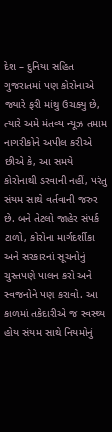દેશ – દુનિયા સહિત ગુજરાતમાં પણ કોરોનાએ જ્યારે ફરી માંથુ ઉચક્યુ છે, ત્યારે અમે મંતવ્ય ન્યૂઝ તમામ નાગરીકોને અપીલ કરીએ છીએ કે, આ સમયે કોરોનાથી ડરવાની નહીં, પરંતુ સંયમ સાથે વર્તવાની જરુર છે. બને તેટલો જાહેર સંપર્ક ટાળો, કોરોના માર્ગદર્શીકા અને સરકારનાં સૂચનોનું ચુસ્તપણે પાલન કરો અને સ્વજનોને પણ કરાવો. આ કાળમાં તકેદારીએ જ સ્વસ્થ્ય હોય સંયમ સાથે નિયમોનું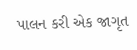પાલન કરી એક જાગૃત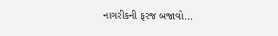નાગરીકની ફરજ બજાવો…